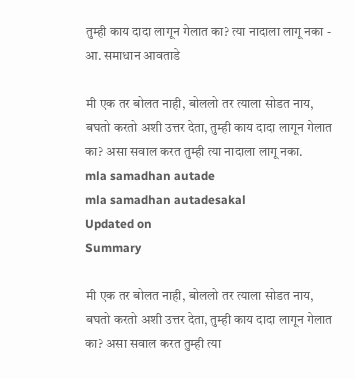तुम्ही काय दादा लागून गेलात का? त्या नादाला लागू नका - आ. समाधान आवताडे

मी एक तर बोलत नाही, बोललो तर त्याला सोडत नाय, बघतो करतो अशी उत्तर देता, तुम्ही काय दादा लागून गेलात का? असा सवाल करत तुम्ही त्या नादाला लागू नका.
mla samadhan autade
mla samadhan autadesakal
Updated on
Summary

मी एक तर बोलत नाही, बोललो तर त्याला सोडत नाय, बघतो करतो अशी उत्तर देता, तुम्ही काय दादा लागून गेलात का? असा सवाल करत तुम्ही त्या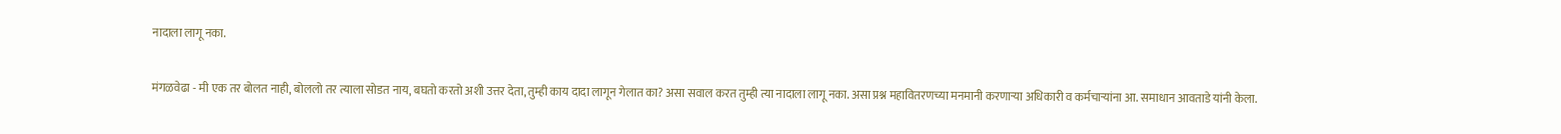नादाला लागू नका.

मंगळवेढा - मी एक तर बोलत नाही, बोललो तर त्याला सोडत नाय, बघतो करतो अशी उत्तर देता, तुम्ही काय दादा लागून गेलात का? असा सवाल करत तुम्ही त्या नादाला लागू नका. असा प्रश्न महावितरणच्या मनमानी करणाऱ्या अधिकारी व कर्मचाऱ्यांना आ. समाधान आवताडे यांनी केला.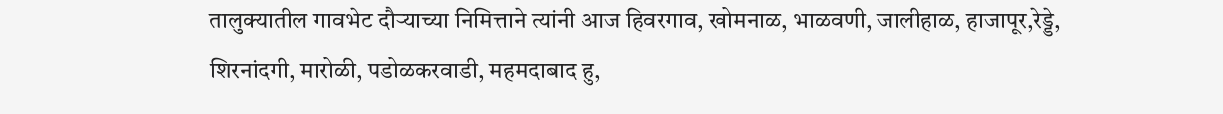तालुक्यातील गावभेट दौऱ्याच्या निमित्ताने त्यांनी आज हिवरगाव, खोमनाळ, भाळवणी, जालीहाळ, हाजापूर,रेड्डे, शिरनांदगी, मारोळी, पडोळकरवाडी, महमदाबाद हु,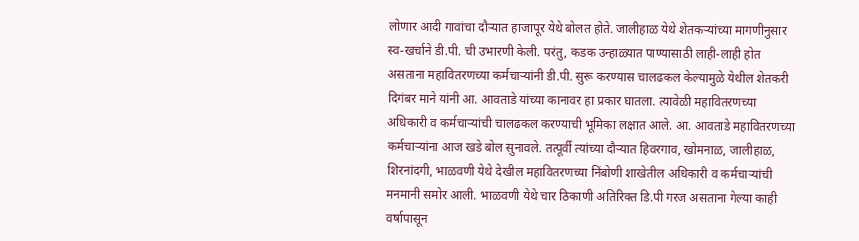लोणार आदी गावांचा दौर्‍यात हाजापूर येथे बोलत होते. जालीहाळ येथे शेतकऱ्यांच्या मागणीनुसार स्व-खर्चाने डी.पी. ची उभारणी केली. परंतु, कडक उन्हाळ्यात पाण्यासाठी लाही-लाही होत असताना महावितरणच्या कर्मचाऱ्यांनी डी.पी. सुरू करण्यास चालढकल केल्यामुळे येथील शेतकरी दिगंबर माने यांनी आ. आवताडे यांच्या कानावर हा प्रकार घातला. त्यावेळी महावितरणच्या अधिकारी व कर्मचाऱ्यांची चालढकल करण्याची भूमिका लक्षात आले. आ. आवताडे महावितरणच्या कर्मचाऱ्यांना आज खडे बोल सुनावले. तत्पूर्वी त्यांच्या दौऱ्यात हिवरगाव, खोमनाळ, जालीहाळ, शिरनांदगी, भाळवणी येथे देखील महावितरणच्या निंबोणी शाखेतील अधिकारी व कर्मचाऱ्यांची मनमानी समोर आली. भाळवणी येथे चार ठिकाणी अतिरिक्त डि.पी गरज असताना गेल्या काही वर्षापासून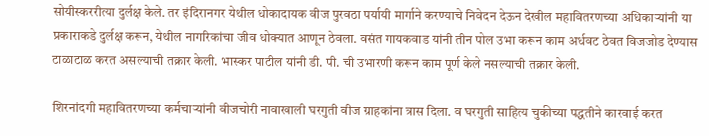सोयीस्कररीत्या दुर्लक्ष केले. तर इंदिरानगर येथील धोकादायक वीज पुरवठा पर्यायी मार्गाने करण्याचे निवेदन देऊन देखील महावितरणच्या अधिकाऱ्यांनी या प्रकाराकडे दुर्लक्ष करून, येथील नागरिकांचा जीव धोक्यात आणून ठेवला. वसंत गायकवाड यांनी तीन पोल उभा करून काम अर्धवट ठेवत विजजोड देण्यास टाळाटाळ करत असल्याची तक्रार केली. भास्कर पाटील यांनी डी. पी. ची उभारणी करून काम पूर्ण केले नसल्याची तक्रार केली.

शिरनांदगी महावितरणच्या कर्मचाऱ्यांनी वीजचोरी नावाखाली घरगुती वीज ग्राहकांना त्रास दिला. व घरगुती साहित्य चुकीच्या पद्धतीने कारवाई करत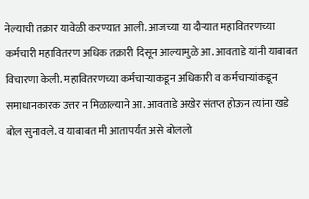नेल्याची तक्रार यावेळी करण्यात आली. आजच्या या दौर्‍यात महावितरणच्या कर्मचारी महावितरण अधिक तक्रारी दिसून आल्यामुळे आ. आवताडे यांनी याबाबत विचारणा केली. महावितरणच्या कर्मचाऱ्याकडून अधिकारी व कर्मचाऱ्यांकडून समाधानकारक उत्तर न मिळाल्याने आ. आवताडे अखेर संतप्त होऊन त्यांना खडे बोल सुनावले. व याबाबत मी आतापर्यंत असे बोललो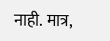नाही. मात्र,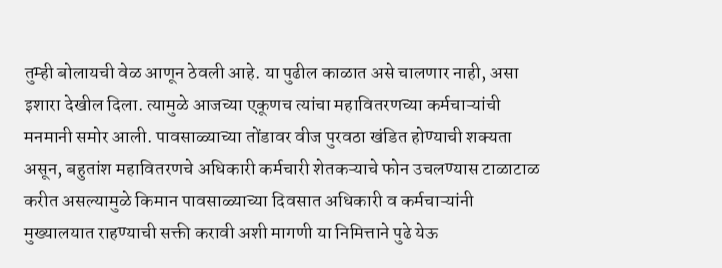तुम्ही बोलायची वेळ आणून ठेवली आहे. या पुढील काळात असे चालणार नाही, असा इशारा देखील दिला. त्यामुळे आजच्या एकूणच त्यांचा महावितरणच्या कर्मचाऱ्यांची मनमानी समोर आली. पावसाळ्याच्या तोंडावर वीज पुरवठा खंडित होण्याची शक्यता असून, बहुतांश महावितरणचे अधिकारी कर्मचारी शेतकऱ्याचे फोन उचलण्यास टाळाटाळ करीत असल्यामुळे किमान पावसाळ्याच्या दिवसात अधिकारी व कर्मचाऱ्यांनी मुख्यालयात राहण्याची सक्ती करावी अशी मागणी या निमित्ताने पुढे येऊ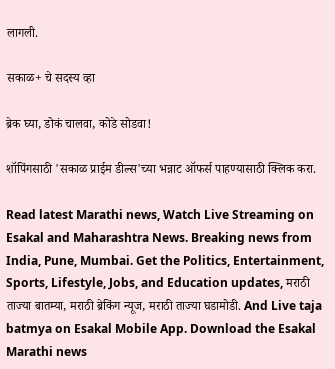लागली.

सकाळ+ चे सदस्य व्हा

ब्रेक घ्या, डोकं चालवा, कोडे सोडवा!

शॉपिंगसाठी 'सकाळ प्राईम डील्स'च्या भन्नाट ऑफर्स पाहण्यासाठी क्लिक करा.

Read latest Marathi news, Watch Live Streaming on Esakal and Maharashtra News. Breaking news from India, Pune, Mumbai. Get the Politics, Entertainment, Sports, Lifestyle, Jobs, and Education updates, मराठी ताज्या बातम्या, मराठी ब्रेकिंग न्यूज, मराठी ताज्या घडामोडी. And Live taja batmya on Esakal Mobile App. Download the Esakal Marathi news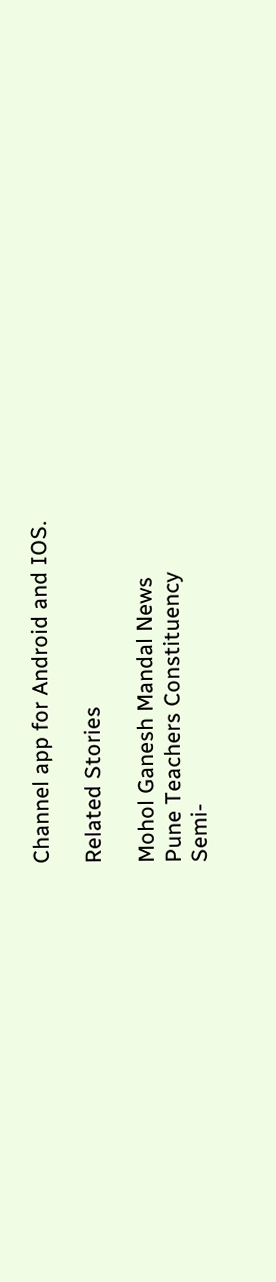Channel app for Android and IOS.

Related Stories

Mohol Ganesh Mandal News
Pune Teachers Constituency
Semi-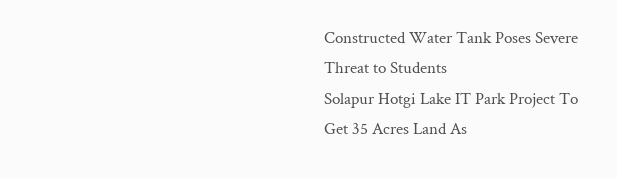Constructed Water Tank Poses Severe Threat to Students
Solapur Hotgi Lake IT Park Project To Get 35 Acres Land As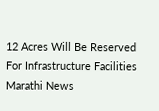12 Acres Will Be Reserved For Infrastructure Facilities
Marathi News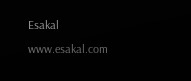Esakal
www.esakal.com